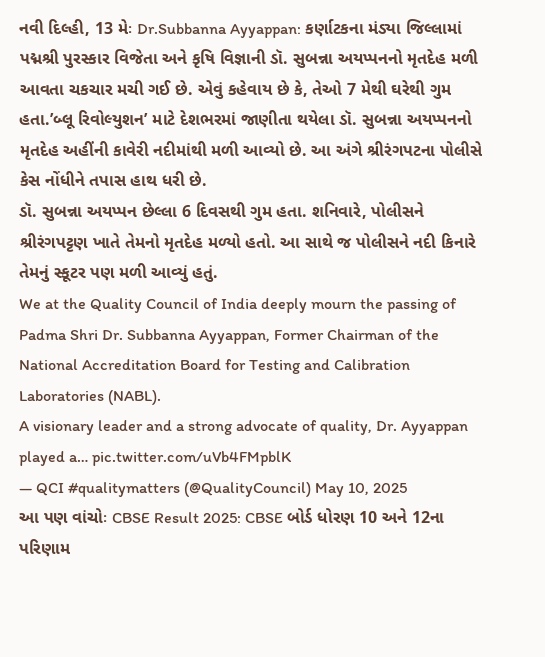નવી દિલ્હી, 13 મેઃ Dr.Subbanna Ayyappan: કર્ણાટકના મંડ્યા જિલ્લામાં પદ્મશ્રી પુરસ્કાર વિજેતા અને કૃષિ વિજ્ઞાની ડૉ. સુબન્ના અયપ્પનનો મૃતદેહ મળી આવતા ચકચાર મચી ગઈ છે. એવું કહેવાય છે કે, તેઓ 7 મેથી ઘરેથી ગુમ હતા.’બ્લૂ રિવોલ્યુશન’ માટે દેશભરમાં જાણીતા થયેલા ડૉ. સુબન્ના અયપ્પનનો મૃતદેહ અહીંની કાવેરી નદીમાંથી મળી આવ્યો છે. આ અંગે શ્રીરંગપટના પોલીસે કેસ નોંધીને તપાસ હાથ ધરી છે.
ડૉ. સુબન્ના અયપ્પન છેલ્લા 6 દિવસથી ગુમ હતા. શનિવારે, પોલીસને શ્રીરંગપટ્ટણ ખાતે તેમનો મૃતદેહ મળ્યો હતો. આ સાથે જ પોલીસને નદી કિનારે તેમનું સ્કૂટર પણ મળી આવ્યું હતું.
We at the Quality Council of India deeply mourn the passing of Padma Shri Dr. Subbanna Ayyappan, Former Chairman of the National Accreditation Board for Testing and Calibration Laboratories (NABL).
A visionary leader and a strong advocate of quality, Dr. Ayyappan played a… pic.twitter.com/uVb4FMpblK
— QCI #qualitymatters (@QualityCouncil) May 10, 2025
આ પણ વાંચોઃ CBSE Result 2025: CBSE બોર્ડ ધોરણ 10 અને 12ના પરિણામ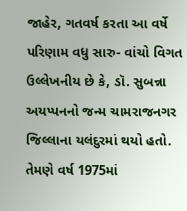જાહેર, ગતવર્ષ કરતા આ વર્ષે પરિણામ વધુ સારુ- વાંચો વિગત
ઉલ્લેખનીય છે કે, ડૉ. સુબન્ના અયપ્પનનો જન્મ ચામરાજનગર જિલ્લાના યલંદુરમાં થયો હતો. તેમણે વર્ષ 1975માં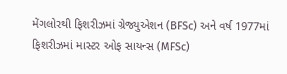મેંગલોરથી ફિશરીઝમાં ગ્રેજ્યુએશન (BFSc) અને વર્ષ 1977માં ફિશરીઝમાં માસ્ટર ઓફ સાયન્સ (MFSc)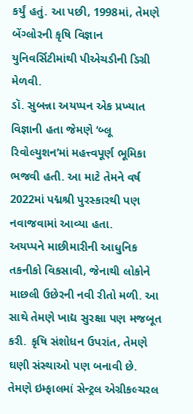કર્યું હતું. આ પછી, 1998માં, તેમણે બેંગ્લોરની કૃષિ વિજ્ઞાન યુનિવર્સિટીમાંથી પીએચડીની ડિગ્રી મેળવી.
ડૉ. સુબન્ના અયપ્પન એક પ્રખ્યાત વિજ્ઞાની હતા જેમણે ‘બ્લૂ રિવોલ્યુશન’માં મહત્ત્વપૂર્ણ ભૂમિકા ભજવી હતી. આ માટે તેમને વર્ષ 2022માં પદ્મશ્રી પુરસ્કારથી પણ નવાજવામાં આવ્યા હતા.
અયપ્પને માછીમારીની આધુનિક તકનીકો વિકસાવી, જેનાથી લોકોને માછલી ઉછેરની નવી રીતો મળી. આ સાથે તેમણે ખાદ્ય સુરક્ષા પણ મજબૂત કરી. કૃષિ સંશોધન ઉપરાંત, તેમણે ઘણી સંસ્થાઓ પણ બનાવી છે. તેમણે ઇમ્ફાલમાં સેન્ટ્રલ એગ્રીકલ્ચરલ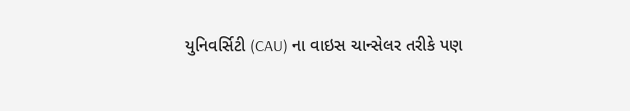યુનિવર્સિટી (CAU) ના વાઇસ ચાન્સેલર તરીકે પણ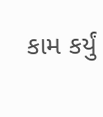કામ કર્યું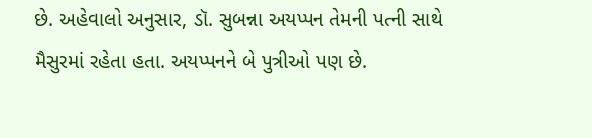છે. અહેવાલો અનુસાર, ડૉ. સુબન્ના અયપ્પન તેમની પત્ની સાથે મૈસુરમાં રહેતા હતા. અયપ્પનને બે પુત્રીઓ પણ છે.